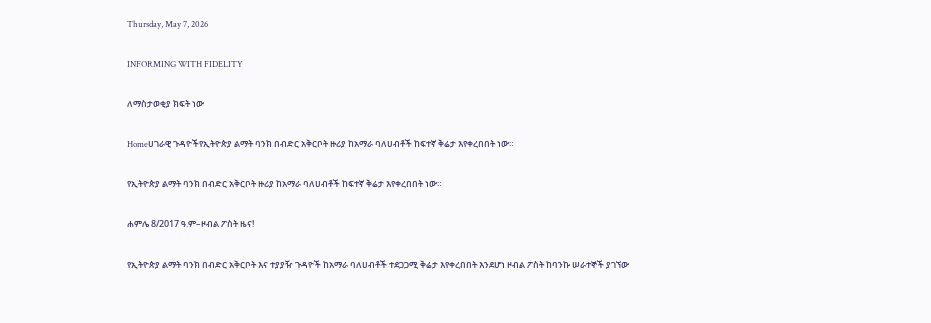Thursday, May 7, 2026

INFORMING WITH FIDELITY

ለማስታወቂያ ክፍት ነው

Homeሀገራዊ ጉዳዮችየኢትዮጵያ ልማት ባንክ በብድር አቅርቦት ዙሪያ ከአማራ ባለሀብቶች ከፍተኛ ቅሬታ እየቀረበበት ነው።

የኢትዮጵያ ልማት ባንክ በብድር አቅርቦት ዙሪያ ከአማራ ባለሀብቶች ከፍተኛ ቅሬታ እየቀረበበት ነው።

ሐምሌ 8/2017 ዓ.ም–ዞብል ፖስት ዜና!

የኢትዮጵያ ልማት ባንክ በብድር አቅርቦት እና ተያያዥ ጉዳዮች ከአማራ ባለሀብቶች ተደጋጋሚ ቅሬታ እየቀረበበት እንደሆነ ዞብል ፖስት ከባንኩ ሠራተኞች ያገኘው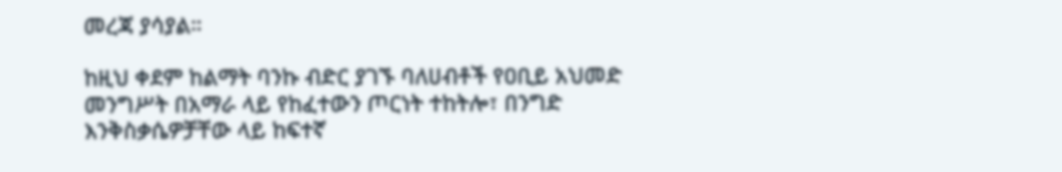መረጃ ያሳያል።

ከዚህ ቀደም ከልማት ባንኩ ብድር ያገኙ ባለሀብቶች የዐቢይ አህመድ መንግሥት በአማራ ላይ የከፈተውን ጦርነት ተከትሎ፣ በንግድ እንቅስቃሴዎቻቸው ላይ ከፍተኛ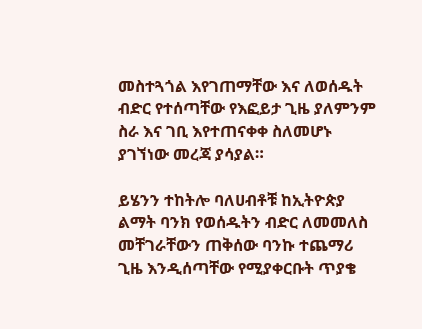መስተጓጎል እየገጠማቸው እና ለወሰዱት ብድር የተሰጣቸው የእፎይታ ጊዜ ያለምንም ስራ እና ገቢ እየተጠናቀቀ ስለመሆኑ ያገኘነው መረጃ ያሳያል።

ይሄንን ተከትሎ ባለሀብቶቹ ከኢትዮጵያ ልማት ባንክ የወሰዱትን ብድር ለመመለስ መቸገራቸውን ጠቅሰው ባንኩ ተጨማሪ ጊዜ እንዲሰጣቸው የሚያቀርቡት ጥያቄ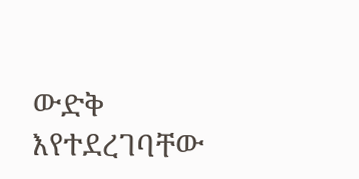ውድቅ እየተደረገባቸው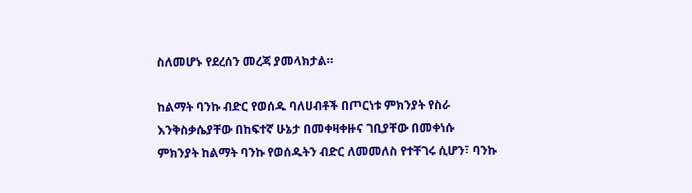ስለመሆኑ የደረሰን መረጃ ያመላክታል።

ከልማት ባንኩ ብድር የወሰዱ ባለሀብቶች በጦርነቱ ምክንያት የስራ እንቅስቃሴያቸው በከፍተኛ ሁኔታ በመቀዛቀዙና ገቢያቸው በመቀነሱ ምክንያት ከልማት ባንኩ የወሰዱትን ብድር ለመመለስ የተቸገሩ ሲሆን፣ ባንኩ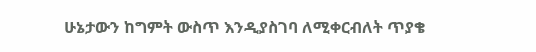ሁኔታውን ከግምት ውስጥ እንዲያስገባ ለሚቀርብለት ጥያቄ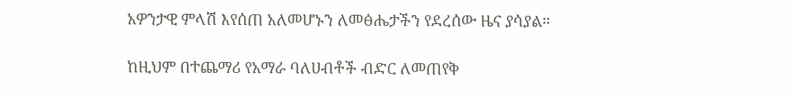አዎንታዊ ምላሽ እየሰጠ አለመሆኑን ለመፅሔታችን የደረሰው ዜና ያሳያል።

ከዚህም በተጨማሪ የአማራ ባለሀብቶች ብድር ለመጠየቅ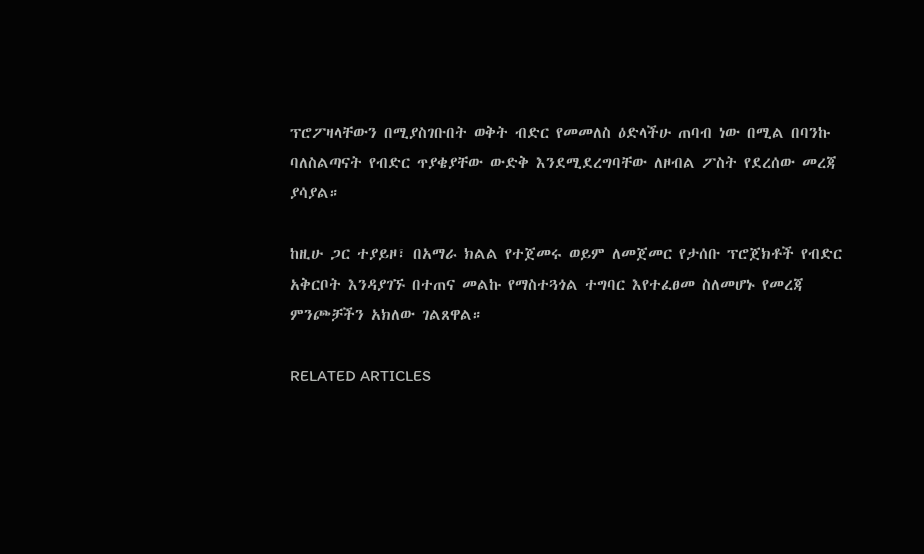ፕሮፖዛላቸውን በሚያስገቡበት ወቅት ብድር የመመለስ ዕድላችሁ ጠባብ ነው በሚል በባንኩ ባለስልጣናት የብድር ጥያቄያቸው ውድቅ እንደሚደረግባቸው ለዞብል ፖስት የደረሰው መረጃ ያሳያል።

ከዚሁ ጋር ተያይዞ፣ በአማራ ክልል የተጀመሩ ወይም ለመጀመር የታሰቡ ፕሮጀክቶች የብድር አቅርቦት እንዳያገኙ በተጠና መልኩ የማስተጓጎል ተግባር እየተፈፀመ ስለመሆኑ የመረጃ ምንጮቻችን አክለው ገልጸዋል።

RELATED ARTICLES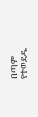በጣም የተወደዱ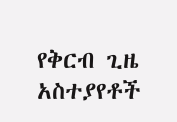የቅርብ ጊዜ አስተያየቶች